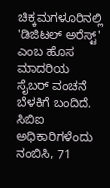ಚಿಕ್ಕಮಗಳೂರಿನಲ್ಲಿ 'ಡಿಜಿಟಲ್ ಅರೆಸ್ಟ್' ಎಂಬ ಹೊಸ ಮಾದರಿಯ ಸೈಬರ್ ವಂಚನೆ ಬೆಳಕಿಗೆ ಬಂದಿದೆ. ಸಿಬಿಐ ಅಧಿಕಾರಿಗಳೆಂದು ನಂಬಿಸಿ, 71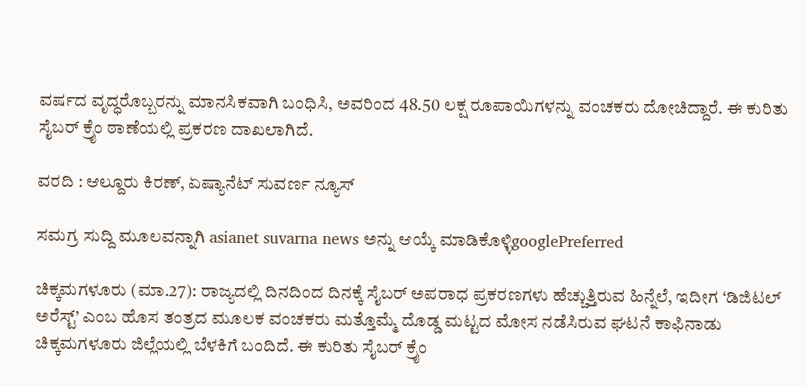ವರ್ಷದ ವೃದ್ಧರೊಬ್ಬರನ್ನು ಮಾನಸಿಕವಾಗಿ ಬಂಧಿಸಿ, ಅವರಿಂದ 48.50 ಲಕ್ಷ ರೂಪಾಯಿಗಳನ್ನು ವಂಚಕರು ದೋಚಿದ್ದಾರೆ. ಈ ಕುರಿತು ಸೈಬರ್ ಕ್ರೈಂ ಠಾಣೆಯಲ್ಲಿ ಪ್ರಕರಣ ದಾಖಲಾಗಿದೆ.

ವರದಿ : ಆಲ್ದೂರು ಕಿರಣ್, ಏಷ್ಯಾನೆಟ್ ಸುವರ್ಣ ನ್ಯೂಸ್

ಸಮಗ್ರ ಸುದ್ದಿ ಮೂಲವನ್ನಾಗಿ asianet suvarna news ಅನ್ನು ಆಯ್ಕೆ ಮಾಡಿಕೊಳ್ಳಿgooglePreferred

ಚಿಕ್ಕಮಗಳೂರು (ಮಾ.27): ರಾಜ್ಯದಲ್ಲಿ ದಿನದಿಂದ ದಿನಕ್ಕೆ ಸೈಬರ್ ಅಪರಾಧ ಪ್ರಕರಣಗಳು ಹೆಚ್ಚುತ್ತಿರುವ ಹಿನ್ನೆಲೆ, ಇದೀಗ ‘ಡಿಜಿಟಲ್ ಅರೆಸ್ಟ್’ ಎಂಬ ಹೊಸ ತಂತ್ರದ ಮೂಲಕ ವಂಚಕರು ಮತ್ತೊಮ್ಮೆ ದೊಡ್ಡ ಮಟ್ಟದ ಮೋಸ ನಡೆಸಿರುವ ಘಟನೆ ಕಾಫಿನಾಡು ಚಿಕ್ಕಮಗಳೂರು ಜಿಲ್ಲೆಯಲ್ಲಿ ಬೆಳಕಿಗೆ ಬಂದಿದೆ. ಈ ಕುರಿತು ಸೈಬರ್ ಕ್ರೈಂ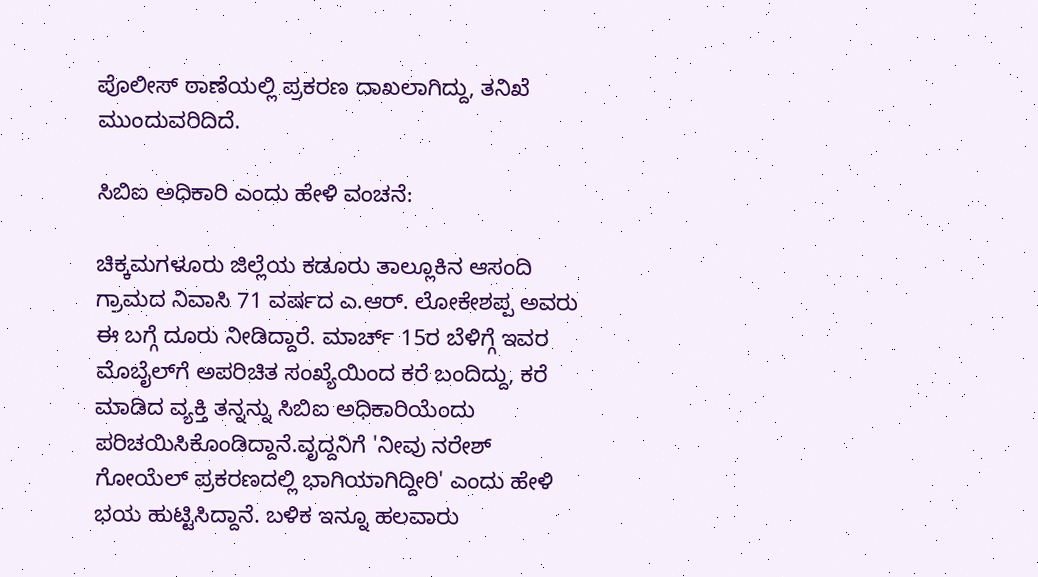ಪೊಲೀಸ್ ಠಾಣೆಯಲ್ಲಿ ಪ್ರಕರಣ ದಾಖಲಾಗಿದ್ದು, ತನಿಖೆ ಮುಂದುವರಿದಿದೆ.

ಸಿಬಿಐ ಅಧಿಕಾರಿ ಎಂದು ಹೇಳಿ ವಂಚನೆ:

ಚಿಕ್ಕಮಗಳೂರು ಜಿಲ್ಲೆಯ ಕಡೂರು ತಾಲ್ಲೂಕಿನ ಆಸಂದಿ ಗ್ರಾಮದ ನಿವಾಸಿ 71 ವರ್ಷದ ಎ.ಆರ್. ಲೋಕೇಶಪ್ಪ ಅವರು ಈ ಬಗ್ಗೆ ದೂರು ನೀಡಿದ್ದಾರೆ. ಮಾರ್ಚ್ 15ರ ಬೆಳಿಗ್ಗೆ ಇವರ ಮೊಬೈಲ್‌ಗೆ ಅಪರಿಚಿತ ಸಂಖ್ಯೆಯಿಂದ ಕರೆ ಬಂದಿದ್ದು, ಕರೆ ಮಾಡಿದ ವ್ಯಕ್ತಿ ತನ್ನನ್ನು ಸಿಬಿಐ ಅಧಿಕಾರಿಯೆಂದು ಪರಿಚಯಿಸಿಕೊಂಡಿದ್ದಾನೆ.ವೃದ್ದನಿಗೆ 'ನೀವು ನರೇಶ್ ಗೋಯೆಲ್ ಪ್ರಕರಣದಲ್ಲಿ ಭಾಗಿಯಾಗಿದ್ದೀರಿ' ಎಂದು ಹೇಳಿ ಭಯ ಹುಟ್ಟಿಸಿದ್ದಾನೆ. ಬಳಿಕ ಇನ್ನೂ ಹಲವಾರು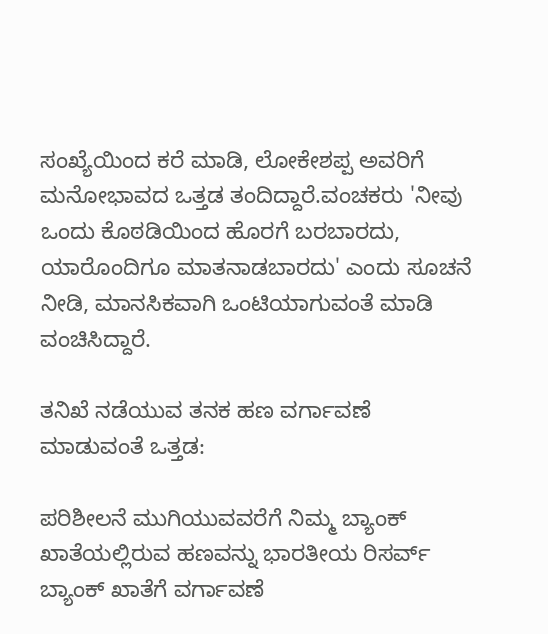ಸಂಖ್ಯೆಯಿಂದ ಕರೆ ಮಾಡಿ, ಲೋಕೇಶಪ್ಪ ಅವರಿಗೆ ಮನೋಭಾವದ ಒತ್ತಡ ತಂದಿದ್ದಾರೆ.ವಂಚಕರು 'ನೀವು ಒಂದು ಕೊಠಡಿಯಿಂದ ಹೊರಗೆ ಬರಬಾರದು, ಯಾರೊಂದಿಗೂ ಮಾತನಾಡಬಾರದು' ಎಂದು ಸೂಚನೆ ನೀಡಿ, ಮಾನಸಿಕವಾಗಿ ಒಂಟಿಯಾಗುವಂತೆ ಮಾಡಿ ವಂಚಿಸಿದ್ದಾರೆ.

ತನಿಖೆ ನಡೆಯುವ ತನಕ ಹಣ ವರ್ಗಾವಣೆ ಮಾಡುವಂತೆ ಒತ್ತಡ:

ಪರಿಶೀಲನೆ ಮುಗಿಯುವವರೆಗೆ ನಿಮ್ಮ ಬ್ಯಾಂಕ್ ಖಾತೆಯಲ್ಲಿರುವ ಹಣವನ್ನು ಭಾರತೀಯ ರಿಸರ್ವ್ ಬ್ಯಾಂಕ್ ಖಾತೆಗೆ ವರ್ಗಾವಣೆ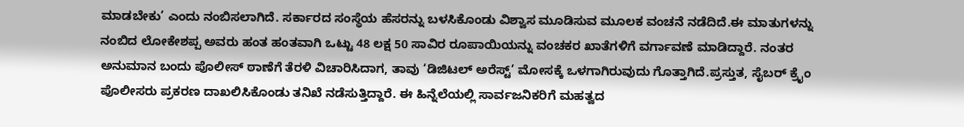ಮಾಡಬೇಕು’ ಎಂದು ನಂಬಿಸಲಾಗಿದೆ. ಸರ್ಕಾರದ ಸಂಸ್ಥೆಯ ಹೆಸರನ್ನು ಬಳಸಿಕೊಂಡು ವಿಶ್ವಾಸ ಮೂಡಿಸುವ ಮೂಲಕ ವಂಚನೆ ನಡೆದಿದೆ.ಈ ಮಾತುಗಳನ್ನು ನಂಬಿದ ಲೋಕೇಶಪ್ಪ ಅವರು ಹಂತ ಹಂತವಾಗಿ ಒಟ್ಟು 48 ಲಕ್ಷ 50 ಸಾವಿರ ರೂಪಾಯಿಯನ್ನು ವಂಚಕರ ಖಾತೆಗಳಿಗೆ ವರ್ಗಾವಣೆ ಮಾಡಿದ್ದಾರೆ. ನಂತರ ಅನುಮಾನ ಬಂದು ಪೊಲೀಸ್ ಠಾಣೆಗೆ ತೆರಳಿ ವಿಚಾರಿಸಿದಾಗ, ತಾವು ‘ಡಿಜಿಟಲ್ ಅರೆಸ್ಟ್’ ಮೋಸಕ್ಕೆ ಒಳಗಾಗಿರುವುದು ಗೊತ್ತಾಗಿದೆ.ಪ್ರಸ್ತುತ, ಸೈಬರ್ ಕ್ರೈಂ ಪೊಲೀಸರು ಪ್ರಕರಣ ದಾಖಲಿಸಿಕೊಂಡು ತನಿಖೆ ನಡೆಸುತ್ತಿದ್ದಾರೆ. ಈ ಹಿನ್ನೆಲೆಯಲ್ಲಿ ಸಾರ್ವಜನಿಕರಿಗೆ ಮಹತ್ವದ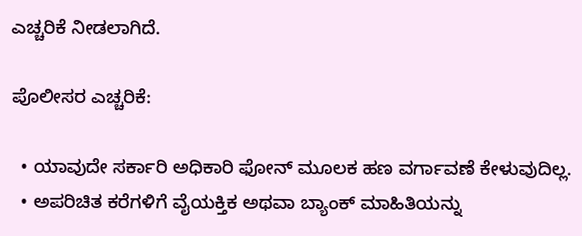ಎಚ್ಚರಿಕೆ ನೀಡಲಾಗಿದೆ.

ಪೊಲೀಸರ ಎಚ್ಚರಿಕೆ:

  • ಯಾವುದೇ ಸರ್ಕಾರಿ ಅಧಿಕಾರಿ ಫೋನ್ ಮೂಲಕ ಹಣ ವರ್ಗಾವಣೆ ಕೇಳುವುದಿಲ್ಲ.
  • ಅಪರಿಚಿತ ಕರೆಗಳಿಗೆ ವೈಯಕ್ತಿಕ ಅಥವಾ ಬ್ಯಾಂಕ್ ಮಾಹಿತಿಯನ್ನು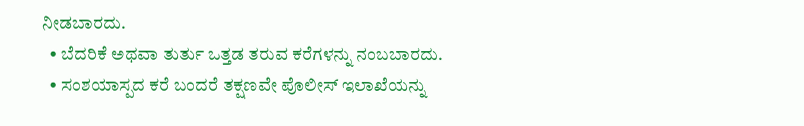ನೀಡಬಾರದು.
  • ಬೆದರಿಕೆ ಅಥವಾ ತುರ್ತು ಒತ್ತಡ ತರುವ ಕರೆಗಳನ್ನು ನಂಬಬಾರದು.
  • ಸಂಶಯಾಸ್ಪದ ಕರೆ ಬಂದರೆ ತಕ್ಷಣವೇ ಪೊಲೀಸ್ ಇಲಾಖೆಯನ್ನು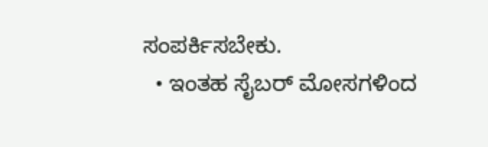ಸಂಪರ್ಕಿಸಬೇಕು.
  • ಇಂತಹ ಸೈಬರ್ ಮೋಸಗಳಿಂದ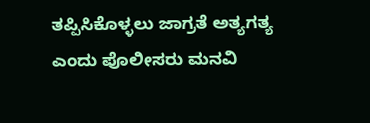ತಪ್ಪಿಸಿಕೊಳ್ಳಲು ಜಾಗ್ರತೆ ಅತ್ಯಗತ್ಯ ಎಂದು ಪೊಲೀಸರು ಮನವಿ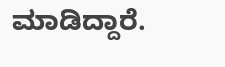ಮಾಡಿದ್ದಾರೆ.